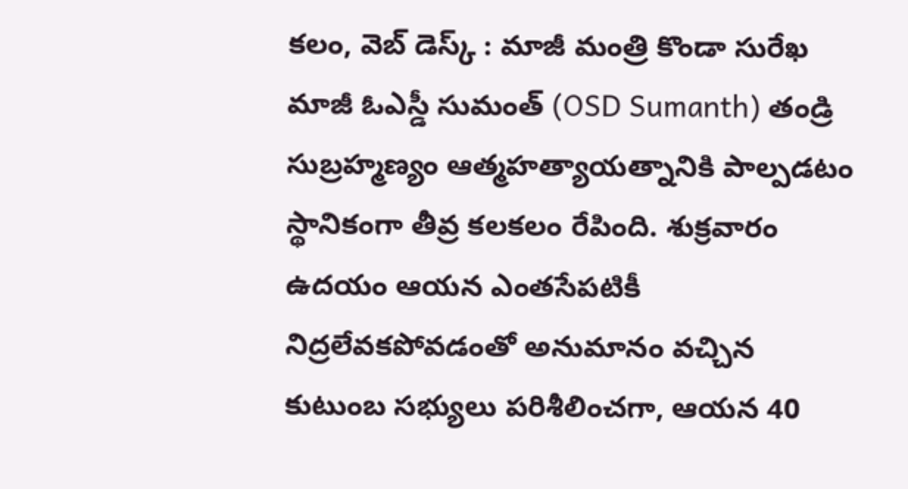కలం, వెబ్ డెస్క్ : మాజీ మంత్రి కొండా సురేఖ మాజీ ఓఎస్డీ సుమంత్ (OSD Sumanth) తండ్రి సుబ్రహ్మణ్యం ఆత్మహత్యాయత్నానికి పాల్పడటం స్థానికంగా తీవ్ర కలకలం రేపింది. శుక్రవారం ఉదయం ఆయన ఎంతసేపటికీ నిద్రలేవకపోవడంతో అనుమానం వచ్చిన కుటుంబ సభ్యులు పరిశీలించగా, ఆయన 40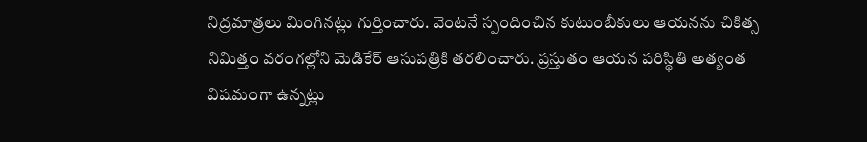నిద్రమాత్రలు మింగినట్లు గుర్తించారు. వెంటనే స్పందించిన కుటుంబీకులు ఆయనను చికిత్స నిమిత్తం వరంగల్లోని మెడికేర్ ఆసుపత్రికి తరలించారు. ప్రస్తుతం ఆయన పరిస్థితి అత్యంత విషమంగా ఉన్నట్లు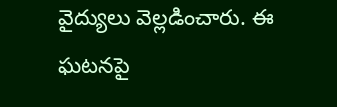వైద్యులు వెల్లడించారు. ఈ ఘటనపై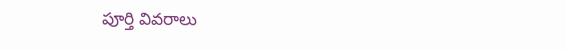పూర్తి వివరాలు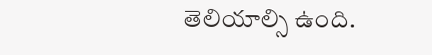తెలియాల్సి ఉంది.